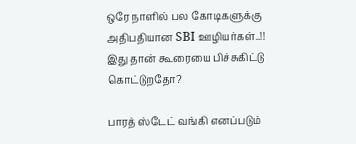ஒரே நாளில் பல கோடிகளுக்கு அதிபதியான SBI ஊழியர்கள்..!! இது தான் கூரையை பிச்சுகிட்டு கொட்டுறதோ?

பாரத் ஸ்டேட் வங்கி எனப்படும்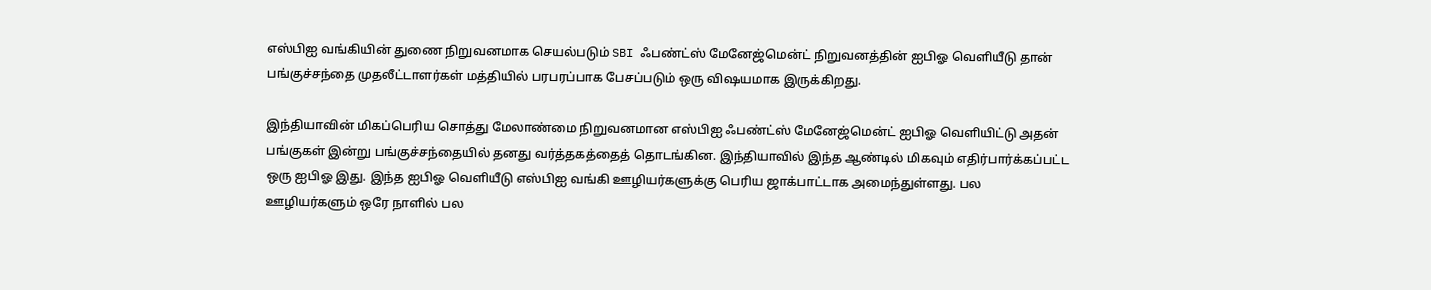எஸ்பிஐ வங்கியின் துணை நிறுவனமாக செயல்படும் SBI ஃபண்ட்ஸ் மேனேஜ்மென்ட் நிறுவனத்தின் ஐபிஓ வெளியீடு தான் பங்குச்சந்தை முதலீட்டாளர்கள் மத்தியில் பரபரப்பாக பேசப்படும் ஒரு விஷயமாக இருக்கிறது.

இந்தியாவின் மிகப்பெரிய சொத்து மேலாண்மை நிறுவனமான எஸ்பிஐ ஃபண்ட்ஸ் மேனேஜ்மென்ட் ஐபிஓ வெளியிட்டு அதன் பங்குகள் இன்று பங்குச்சந்தையில் தனது வர்த்தகத்தைத் தொடங்கின. இந்தியாவில் இந்த ஆண்டில் மிகவும் எதிர்பார்க்கப்பட்ட ஒரு ஐபிஓ இது. இந்த ஐபிஓ வெளியீடு எஸ்பிஐ வங்கி ஊழியர்களுக்கு பெரிய ஜாக்பாட்டாக அமைந்துள்ளது. பல ஊழியர்களும் ஒரே நாளில் பல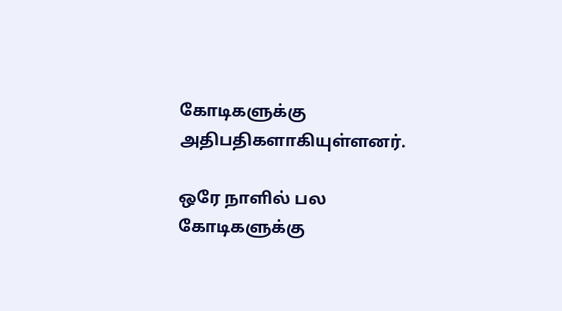கோடிகளுக்கு அதிபதிகளாகியுள்ளனர்.

ஒரே நாளில் பல கோடிகளுக்கு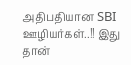அதிபதியான SBI ஊழியர்கள்..!! இது தான்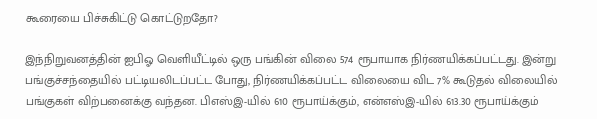கூரையை பிச்சுகிட்டு கொட்டுறதோ?

இந்நிறுவனத்தின் ஐபிஓ வெளியீட்டில் ஒரு பங்கின் விலை 574 ரூபாயாக நிர்ணயிக்கப்பட்டது. இன்று பங்குச்சந்தையில் பட்டியலிடப்பட்ட போது, நிர்ணயிக்கப்பட்ட விலையை விட 7% கூடுதல் விலையில் பங்குகள் விற்பனைக்கு வந்தன. பிஎஸ்இ-யில் 610 ரூபாய்க்கும், என்எஸ்இ-யில் 613.30 ரூபாய்க்கும்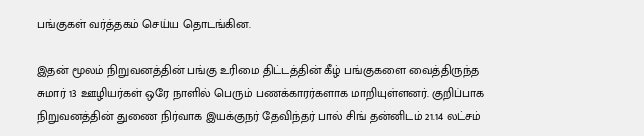பங்குகள் வர்த்தகம் செய்ய தொடங்கின.

இதன் மூலம் நிறுவனத்தின் பங்கு உரிமை திட்டத்தின் கீழ் பங்குகளை வைத்திருந்த சுமார் 13 ஊழியர்கள் ஒரே நாளில் பெரும் பணக்காரர்களாக மாறியுள்ளனர். குறிப்பாக நிறுவனத்தின் துணை நிர்வாக இயக்குநர் தேவிந்தர் பால் சிங் தன்னிடம் 21.14 லட்சம்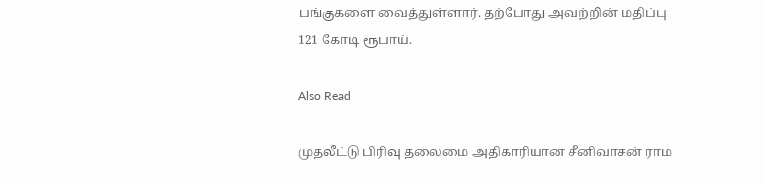பங்குகளை வைத்துள்ளார். தற்போது அவற்றின் மதிப்பு 121 கோடி ரூபாய்.

Also Read

முதலீட்டு பிரிவு தலைமை அதிகாரியான சீனிவாசன் ராம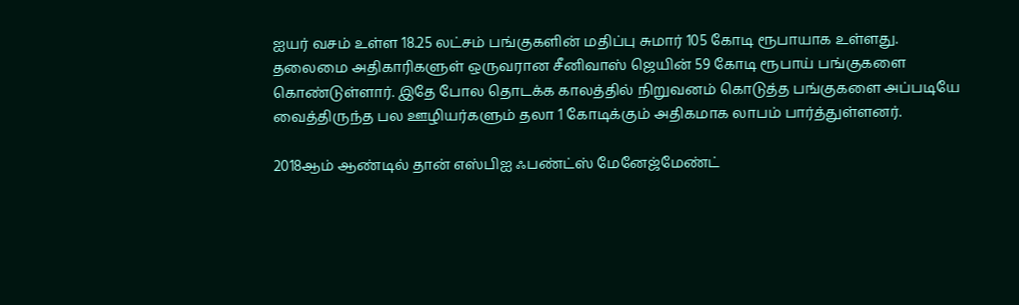ஐயர் வசம் உள்ள 18.25 லட்சம் பங்குகளின் மதிப்பு சுமார் 105 கோடி ரூபாயாக உள்ளது. தலைமை அதிகாரிகளுள் ஒருவரான சீனிவாஸ் ஜெயின் 59 கோடி ரூபாய் பங்குகளை கொண்டுள்ளார். இதே போல தொடக்க காலத்தில் நிறுவனம் கொடுத்த பங்குகளை அப்படியே வைத்திருந்த பல ஊழியர்களும் தலா 1 கோடிக்கும் அதிகமாக லாபம் பார்த்துள்ளனர்.

2018ஆம் ஆண்டில் தான் எஸ்பிஐ ஃபண்ட்ஸ் மேனேஜ்மேண்ட்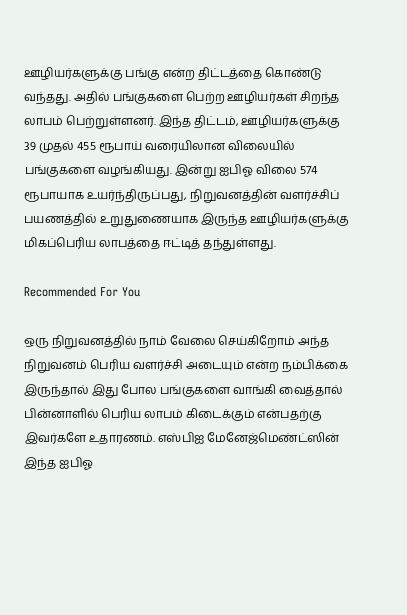ஊழியர்களுக்கு பங்கு என்ற திட்டத்தை கொண்டு வந்தது. அதில் பங்குகளை பெற்ற ஊழியர்கள் சிறந்த லாபம் பெற்றுள்ளனர். இந்த திட்டம், ஊழியர்களுக்கு 39 முதல் 455 ரூபாய் வரையிலான விலையில் பங்குகளை வழங்கியது. இன்று ஐபிஓ விலை 574 ரூபாயாக உயர்ந்திருப்பது, நிறுவனத்தின் வளர்ச்சிப் பயணத்தில் உறுதுணையாக இருந்த ஊழியர்களுக்கு மிகப்பெரிய லாபத்தை ஈட்டித் தந்துள்ளது.

Recommended For You

ஒரு நிறுவனத்தில் நாம் வேலை செய்கிறோம் அந்த நிறுவனம் பெரிய வளர்ச்சி அடையும் என்ற நம்பிக்கை இருந்தால் இது போல பங்குகளை வாங்கி வைத்தால் பின்னாளில் பெரிய லாபம் கிடைக்கும் என்பதற்கு இவர்களே உதாரணம். எஸ்பிஐ மேனேஜ்மெண்ட்ஸின் இந்த ஐபிஓ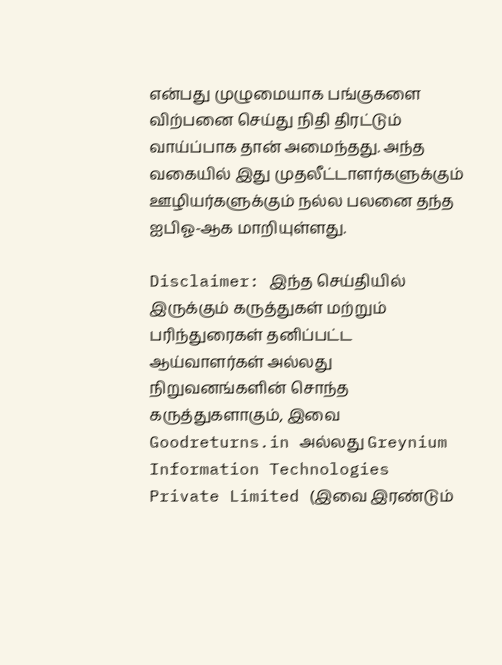என்பது முழுமையாக பங்குகளை விற்பனை செய்து நிதி திரட்டும் வாய்ப்பாக தான் அமைந்தது. அந்த வகையில் இது முதலீட்டாளர்களுக்கும் ஊழியர்களுக்கும் நல்ல பலனை தந்த ஐபிஓ-ஆக மாறியுள்ளது.

Disclaimer: இந்த செய்தியில் இருக்கும் கருத்துகள் மற்றும் பரிந்துரைகள் தனிப்பட்ட ஆய்வாளர்கள் அல்லது நிறுவனங்களின் சொந்த கருத்துகளாகும், இவை Goodreturns.in அல்லது Greynium Information Technologies Private Limited (இவை இரண்டும்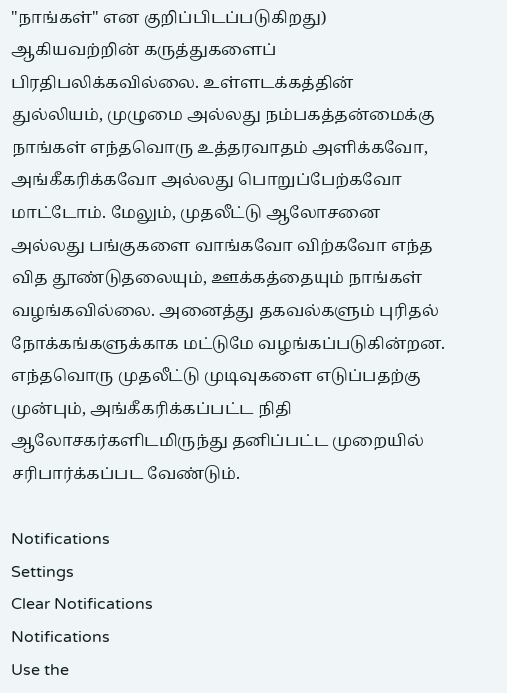"நாங்கள்" என குறிப்பிடப்படுகிறது) ஆகியவற்றின் கருத்துகளைப் பிரதிபலிக்கவில்லை. உள்ளடக்கத்தின் துல்லியம், முழுமை அல்லது நம்பகத்தன்மைக்கு நாங்கள் எந்தவொரு உத்தரவாதம் அளிக்கவோ, அங்கீகரிக்கவோ அல்லது பொறுப்பேற்கவோ மாட்டோம். மேலும், முதலீட்டு ஆலோசனை அல்லது பங்குகளை வாங்கவோ விற்கவோ எந்த வித தூண்டுதலையும், ஊக்கத்தையும் நாங்கள் வழங்கவில்லை. அனைத்து தகவல்களும் புரிதல் நோக்கங்களுக்காக மட்டுமே வழங்கப்படுகின்றன. எந்தவொரு முதலீட்டு முடிவுகளை எடுப்பதற்கு முன்பும், அங்கீகரிக்கப்பட்ட நிதி ஆலோசகர்களிடமிருந்து தனிப்பட்ட முறையில் சரிபார்க்கப்பட வேண்டும்.

Notifications
Settings
Clear Notifications
Notifications
Use the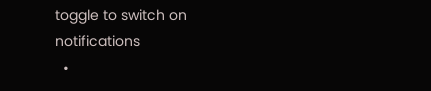toggle to switch on notifications
  •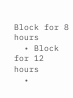Block for 8 hours
  • Block for 12 hours
  •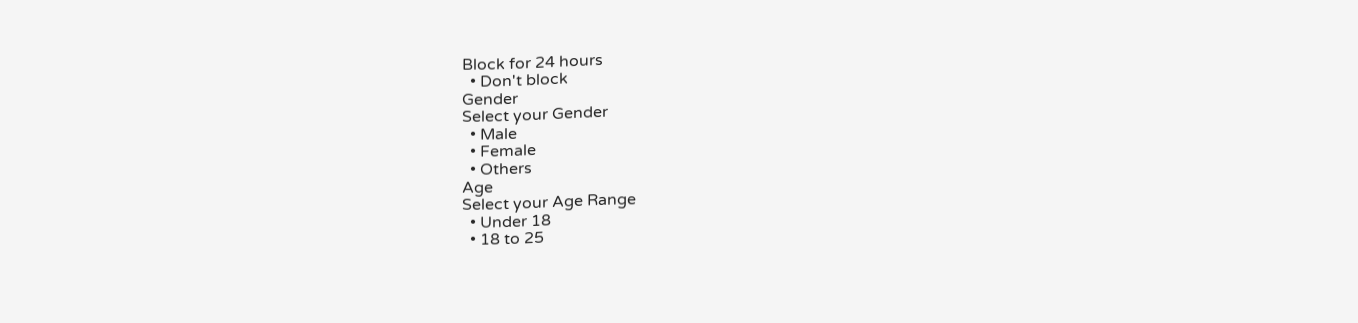Block for 24 hours
  • Don't block
Gender
Select your Gender
  • Male
  • Female
  • Others
Age
Select your Age Range
  • Under 18
  • 18 to 25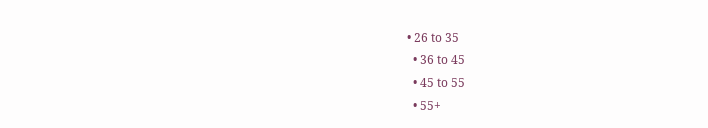• 26 to 35
  • 36 to 45
  • 45 to 55
  • 55+